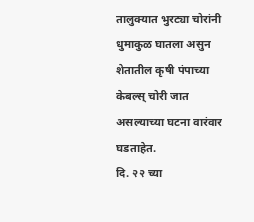तालुक्यात भुरट्या चोरांनी धुमाकुळ घातला असुन शेतातील कृषी पंपाच्या केबल्स् चोरी जात असल्याच्या घटना वारंवार घडताहेत.
दि. २२ च्या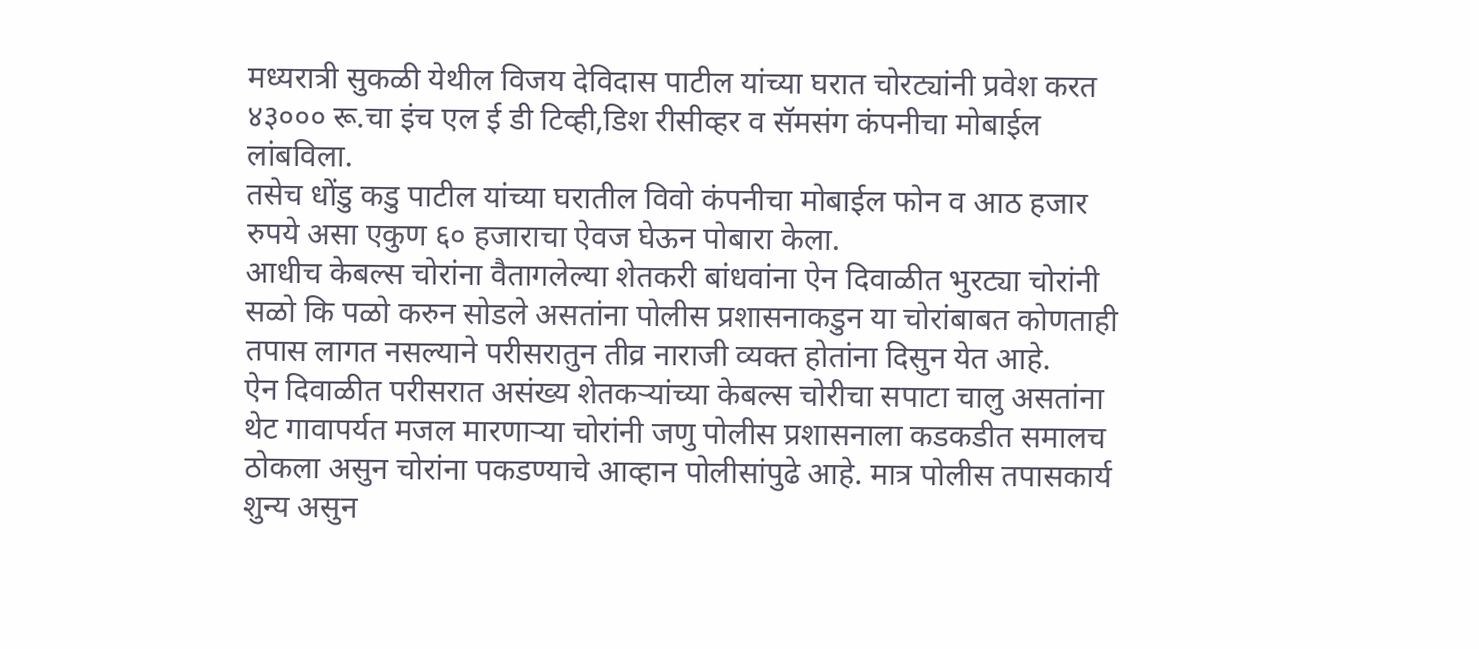मध्यरात्री सुकळी येथील विजय देविदास पाटील यांच्या घरात चोरट्यांनी प्रवेश करत ४३००० रू.चा इंच एल ई डी टिव्ही,डिश रीसीव्हर व सॅमसंग कंपनीचा मोबाईल लांबविला.
तसेच धोंडु कडु पाटील यांच्या घरातील विवो कंपनीचा मोबाईल फोन व आठ हजार रुपये असा एकुण ६० हजाराचा ऐवज घेऊन पोबारा केला.
आधीच केबल्स चोरांना वैतागलेल्या शेतकरी बांधवांना ऐन दिवाळीत भुरट्या चोरांनी सळो कि पळो करुन सोडले असतांना पोलीस प्रशासनाकडुन या चोरांबाबत कोणताही तपास लागत नसल्याने परीसरातुन तीव्र नाराजी व्यक्त होतांना दिसुन येत आहे.
ऐन दिवाळीत परीसरात असंख्य शेतकऱ्यांच्या केबल्स चोरीचा सपाटा चालु असतांना थेट गावापर्यत मजल मारणाऱ्या चोरांनी जणु पोलीस प्रशासनाला कडकडीत समालच ठोकला असुन चोरांना पकडण्याचे आव्हान पोलीसांपुढे आहे. मात्र पोलीस तपासकार्य शुन्य असुन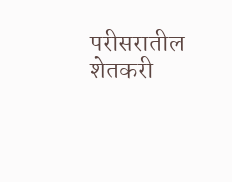परीसरातील शेतकरी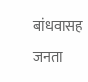बांधवासह जनता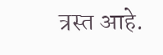त्रस्त आहे.